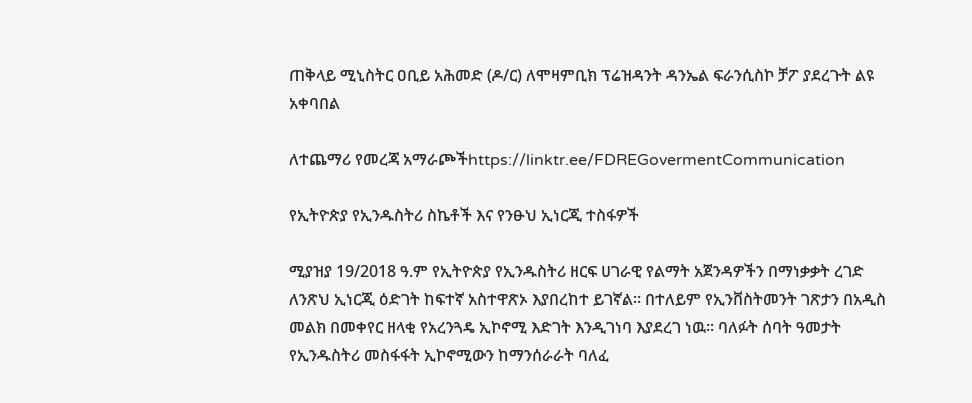ጠቅላይ ሚኒስትር ዐቢይ አሕመድ (ዶ/ር) ለሞዛምቢክ ፕሬዝዳንት ዳንኤል ፍራንሲስኮ ቻፖ ያደረጉት ልዩ አቀባበል

ለተጨማሪ የመረጃ አማራጮችhttps://linktr.ee/FDREGovermentCommunication

የኢትዮጵያ የኢንዱስትሪ ስኬቶች እና የንፁህ ኢነርጂ ተስፋዎች

ሚያዝያ 19/2018 ዓ.ም የኢትዮጵያ የኢንዱስትሪ ዘርፍ ሀገራዊ የልማት አጀንዳዎችን በማነቃቃት ረገድ ለንጽህ ኢነርጂ ዕድገት ከፍተኛ አስተዋጽኦ እያበረከተ ይገኛል፡፡ በተለይም የኢንቨስትመንት ገጽታን በአዲስ መልክ በመቀየር ዘላቂ የአረንጓዴ ኢኮኖሚ እድገት እንዲገነባ እያደረገ ነዉ፡፡ ባለፉት ሰባት ዓመታት የኢንዱስትሪ መስፋፋት ኢኮኖሚውን ከማንሰራራት ባለፈ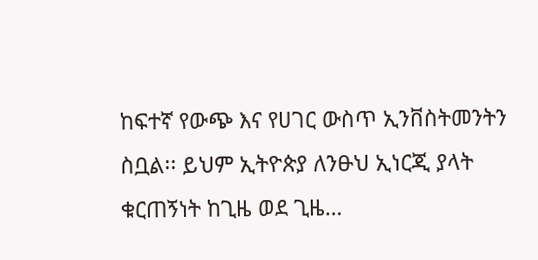ከፍተኛ የውጭ እና የሀገር ውስጥ ኢንቨስትመንትን ስቧል፡፡ ይህም ኢትዮጵያ ለንፁህ ኢነርጂ ያላት ቁርጠኝነት ከጊዜ ወደ ጊዜ…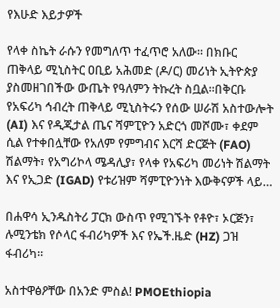የእሁድ እይታዎች

የላቀ ስኬት ራሱን የመግለጥ ተፈጥሮ አለው። በክቡር ጠቅላይ ሚኒስትር ዐቢይ አሕመድ (ዶ/ር) መሪነት ኢትዮጵያ ያስመዘገበችው ውጤት የዓለምን ትኩረት ስቧል።በቅርቡ የአፍሪካ ኅብረት ጠቅላይ ሚኒስትሩን የሰው ሠራሽ አስተውሎት (AI) እና የዲጂታል ጤና ሻምፒዮን አድርጎ መሾሙ፣ ቀደም ሲል የተቀበሏቸው የአለም የምግብና እርሻ ድርጅት (FAO) ሽልማት፣ የአግሪኮላ ሜዳሊያ፣ የላቀ የአፍሪካ መሪነት ሽልማት እና የኢጋድ (IGAD) የቱሪዝም ሻምፒዮንነት እውቅናዎች ላይ…

በሐዋሳ ኢንዱስትሪ ፓርክ ውስጥ የሚገኙት የቶዮ፣ ኦርጅን፣ ሉሚንቴክ የሶላር ፋብሪካዎች እና የኤች.ዜድ (HZ) ጋዝ ፋብሪካ።

አስተዋፅዖቸው በአንድ ምስል! PMOEthiopia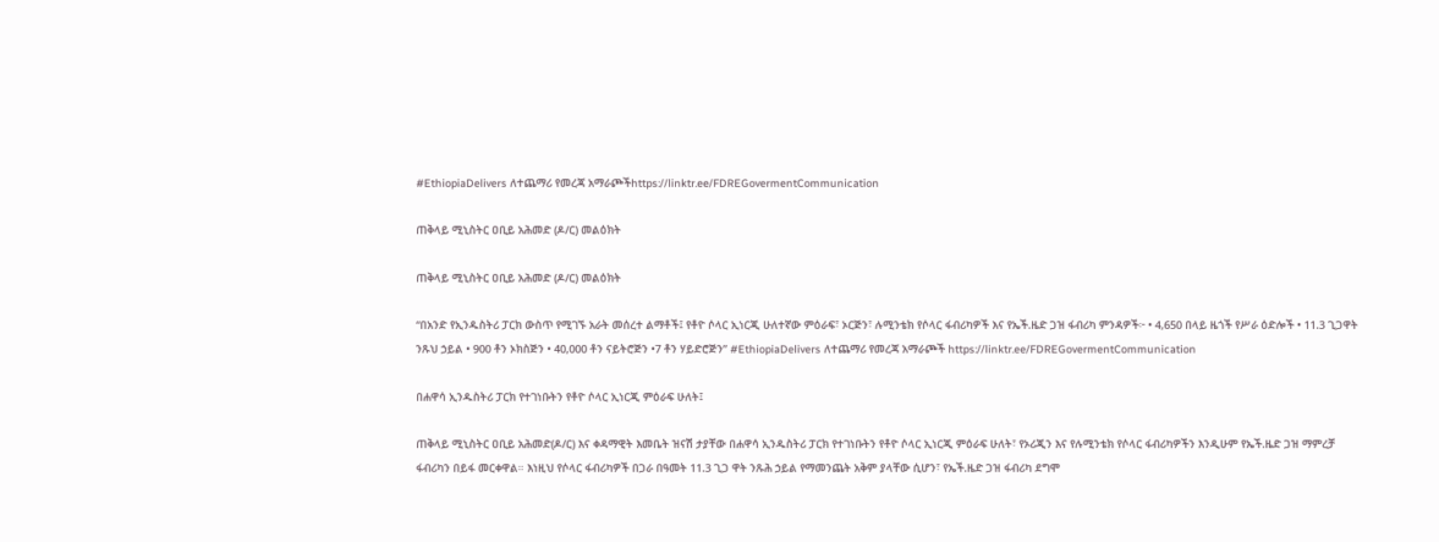#EthiopiaDelivers ለተጨማሪ የመረጃ አማራጮችhttps://linktr.ee/FDREGovermentCommunication

ጠቅላይ ሚኒስትር ዐቢይ አሕመድ (ዶ/ር) መልዕክት

ጠቅላይ ሚኒስትር ዐቢይ አሕመድ (ዶ/ር) መልዕክት

“በአንድ የኢንዱስትሪ ፓርክ ውስጥ የሚገኙ አራት መሰረተ ልማቶች፤ የቶዮ ሶላር ኢነርጂ ሁለተኛው ምዕራፍ፣ ኦርጅን፣ ሉሚንቴክ የሶላር ፋብሪካዎች እና የኤች.ዜድ ጋዝ ፋብሪካ ምንዳዎች፦ • 4,650 በላይ ዜጎች የሥራ ዕድሎች • 11.3 ጊጋዋት ንጹህ ኃይል • 900 ቶን ኦክስጅን • 40,000 ቶን ናይትሮጅን •7 ቶን ሃይድሮጅን” #EthiopiaDelivers ለተጨማሪ የመረጃ አማራጮች https://linktr.ee/FDREGovermentCommunication

በሐዋሳ ኢንዱስትሪ ፓርክ የተገነቡትን የቶዮ ሶላር ኢነርጂ ምዕራፍ ሁለት፤

ጠቅላይ ሚኒስትር ዐቢይ አሕመድ(ዶ/ር) እና ቀዳማዊት እመቤት ዝናሽ ታያቸው በሐዋሳ ኢንዱስትሪ ፓርክ የተገነቡትን የቶዮ ሶላር ኢነርጂ ምዕራፍ ሁለት፣ የኦሪጂን እና የሉሚንቴክ የሶላር ፋብሪካዎችን እንዲሁም የኤች.ዜድ ጋዝ ማምረቻ ፋብሪካን በይፋ መርቀዋል። እነዚህ የሶላር ፋብሪካዎች በጋራ በዓመት 11.3 ጊጋ ዋት ንጹሕ ኃይል የማመንጨት አቅም ያላቸው ሲሆን፣ የኤች.ዜድ ጋዝ ፋብሪካ ደግሞ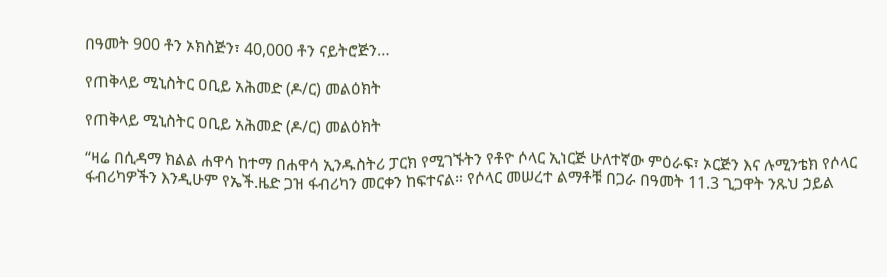በዓመት 900 ቶን ኦክስጅን፣ 40,000 ቶን ናይትሮጅን…

የጠቅላይ ሚኒስትር ዐቢይ አሕመድ (ዶ/ር) መልዕክት

የጠቅላይ ሚኒስትር ዐቢይ አሕመድ (ዶ/ር) መልዕክት

“ዛሬ በሲዳማ ክልል ሐዋሳ ከተማ በሐዋሳ ኢንዱስትሪ ፓርክ የሚገኙትን የቶዮ ሶላር ኢነርጅ ሁለተኛው ምዕራፍ፣ ኦርጅን እና ሉሚንቴክ የሶላር ፋብሪካዎችን እንዲሁም የኤች.ዜድ ጋዝ ፋብሪካን መርቀን ከፍተናል። የሶላር መሠረተ ልማቶቹ በጋራ በዓመት 11.3 ጊጋዋት ንጹህ ኃይል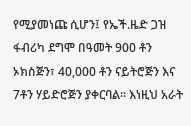የሚያመነጩ ሲሆን፤ የኤች.ዜድ ጋዝ ፋብሪካ ደግሞ በዓመት 900 ቶን ኦክስጅን፣ 40,000 ቶን ናይትሮጅን እና 7ቶን ሃይድሮጅን ያቀርባል። እነዚህ አራት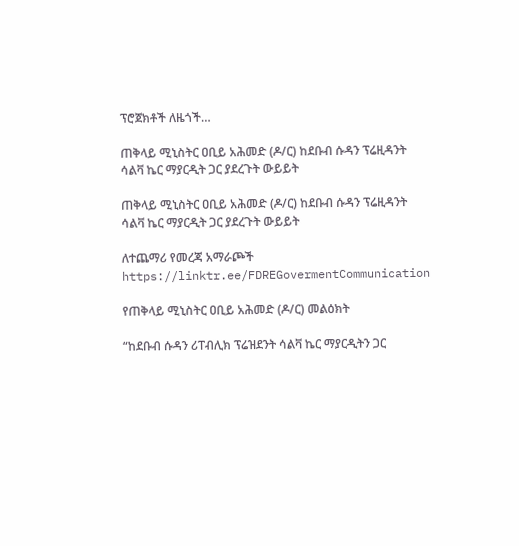ፕሮጀክቶች ለዜጎች…

ጠቅላይ ሚኒስትር ዐቢይ አሕመድ (ዶ/ር) ከደቡብ ሱዳን ፕሬዚዳንት ሳልቫ ኬር ማያርዲት ጋር ያደረጉት ውይይት

ጠቅላይ ሚኒስትር ዐቢይ አሕመድ (ዶ/ር) ከደቡብ ሱዳን ፕሬዚዳንት ሳልቫ ኬር ማያርዲት ጋር ያደረጉት ውይይት

ለተጨማሪ የመረጃ አማራጮች https://linktr.ee/FDREGovermentCommunication

የጠቅላይ ሚኒስትር ዐቢይ አሕመድ (ዶ/ር) መልዕክት

“ከደቡብ ሱዳን ሪፐብሊክ ፕሬዝደንት ሳልቫ ኬር ማያርዲትን ጋር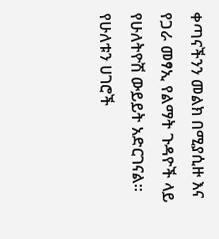ቀጣናችንን መልክ በሚያሲዙ እና የጋራ መፃኢ የልማት ጉዳዮች ላይ የሁለትዮሽ ውይይት አድርገናል። የሁለቱን ሀገሮች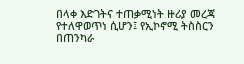በላቀ እድገትና ተጠቃሚነት ዙሪያ መረጃ የተለዋወጥነ ሲሆን፤ የኢኮኖሚ ትስስርን በጠንካራ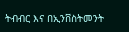ትብብር እና በኢንቨስትመንት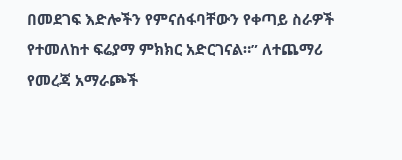በመደገፍ እድሎችን የምናሰፋባቸውን የቀጣይ ስራዎች የተመለከተ ፍሬያማ ምክክር አድርገናል።” ለተጨማሪ የመረጃ አማራጮች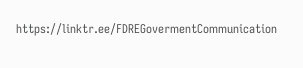https://linktr.ee/FDREGovermentCommunication